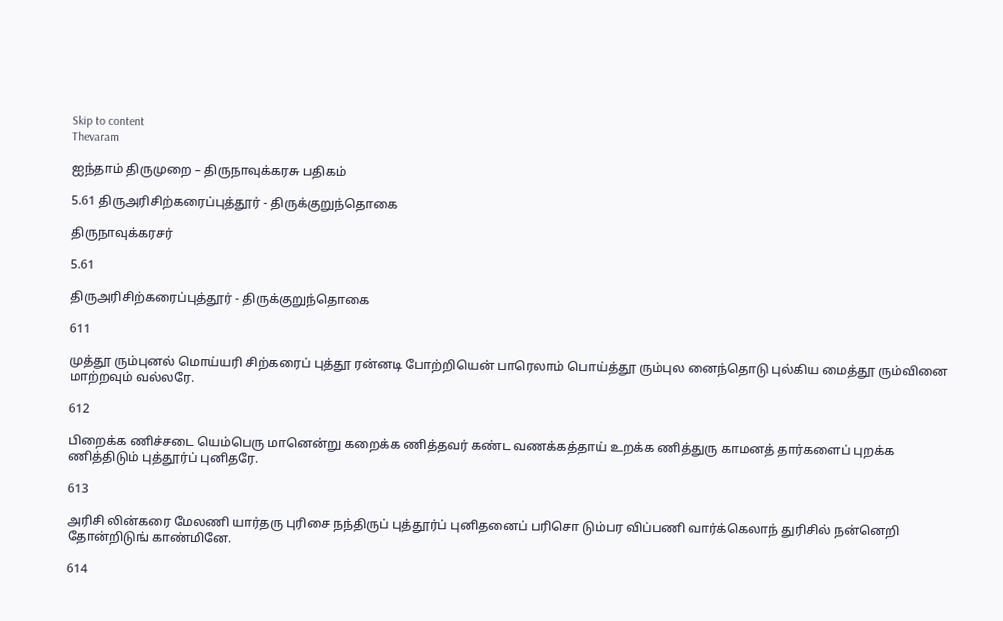Skip to content
Thevaram

ஐந்தாம் திருமுறை – திருநாவுக்கரசு பதிகம்

5.61 திருஅரிசிற்கரைப்புத்தூர் - திருக்குறுந்தொகை

திருநாவுக்கரசர்

5.61

திருஅரிசிற்கரைப்புத்தூர் - திருக்குறுந்தொகை

611

முத்தூ ரும்புனல் மொய்யரி சிற்கரைப் புத்தூ ரன்னடி போற்றியென் பாரெலாம் பொய்த்தூ ரும்புல னைந்தொடு புல்கிய மைத்தூ ரும்வினை மாற்றவும் வல்லரே.

612

பிறைக்க ணிச்சடை யெம்பெரு மானென்று கறைக்க ணித்தவர் கண்ட வணக்கத்தாய் உறக்க ணித்துரு காமனத் தார்களைப் புறக்க ணித்திடும் புத்தூர்ப் புனிதரே.

613

அரிசி லின்கரை மேலணி யார்தரு புரிசை நந்திருப் புத்தூர்ப் புனிதனைப் பரிசொ டும்பர விப்பணி வார்க்கெலாந் துரிசில் நன்னெறி தோன்றிடுங் காண்மினே.

614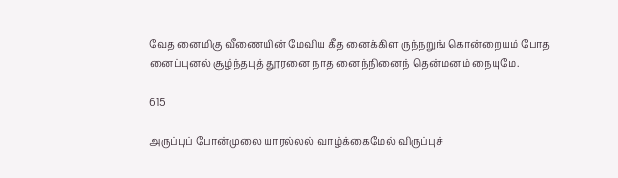வேத னைமிகு வீணையின் மேவிய கீத னைக்கிள ருந்நறுங் கொன்றையம் போத னைப்புனல் சூழ்ந்தபுத் தூரனை நாத னைந்நினைந் தென்மனம் நையுமே.

615

அருப்புப் போன்முலை யாரல்லல் வாழ்க்கைமேல் விருப்புச்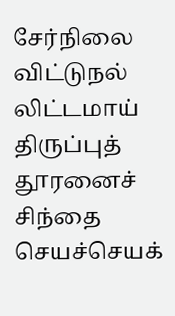சேர்நிலை விட்டுநல் லிட்டமாய் திருப்புத் தூரனைச் சிந்தை செயச்செயக்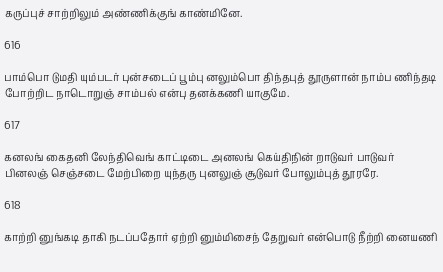கருப்புச் சாற்றிலும் அண்ணிக்குங் காண்மினே.

616

பாம்பொ டுமதி யும்படர் புன்சடைப் பூம்பு னலும்பொ திந்தபுத் தூருளான் நாம்ப ணிந்தடி போற்றிட நாடொறுஞ் சாம்பல் என்பு தனக்கணி யாகுமே.

617

கனலங் கைதனி லேந்திவெங் காட்டிடை அனலங் கெய்திநின் றாடுவர் பாடுவர் பினலஞ் செஞ்சடை மேற்பிறை யுந்தரு புனலுஞ் சூடுவர் போலும்புத் தூரரே.

618

காற்றி னுங்கடி தாகி நடப்பதோர் ஏற்றி னும்மிசைந் தேறுவர் என்பொடு நீற்றி னையணி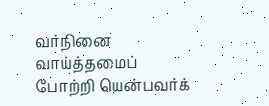வர்நினை வாய்த்தமைப் போற்றி யென்பவர்க்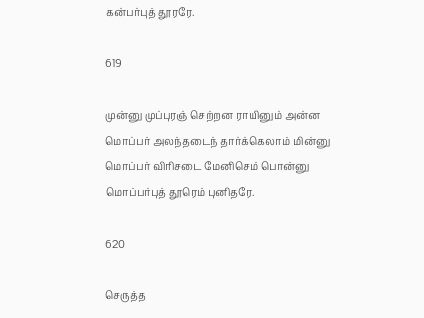கன்பர்புத் தூரரே.

619

முன்னு முப்புரஞ் செற்றன ராயினும் அன்ன மொப்பர் அலந்தடைந் தார்க்கெலாம் மின்னு மொப்பர் விரிசடை மேனிசெம் பொன்னு மொப்பர்புத் தூரெம் புனிதரே.

620

செருத்த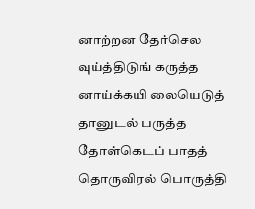னாற்றன தேர்செல வுய்த்திடுங் கருத்த னாய்க்கயி லையெடுத் தானுடல் பருத்த தோள்கெடப் பாதத் தொருவிரல் பொருத்தி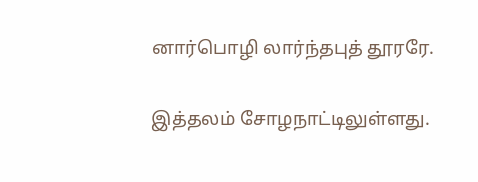னார்பொழி லார்ந்தபுத் தூரரே.

இத்தலம் சோழநாட்டிலுள்ளது.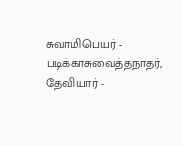சுவாமிபெயர் - படிக்காசுவைத்தநாதர், தேவியார் -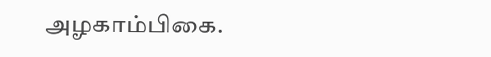அழகாம்பிகை.